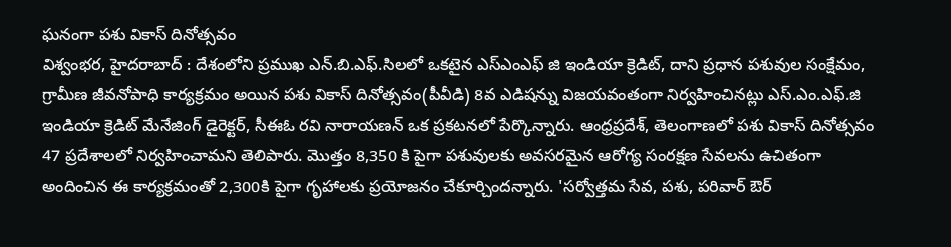ఘనంగా పశు వికాస్ దినోత్సవం
విశ్వంభర, హైదరాబాద్ : దేశంలోని ప్రముఖ ఎన్.బి.ఎఫ్.సిలలో ఒకటైన ఎస్ఎంఎఫ్ జి ఇండియా క్రెడిట్, దాని ప్రధాన పశువుల సంక్షేమం, గ్రామీణ జీవనోపాధి కార్యక్రమం అయిన పశు వికాస్ దినోత్సవం(పీవీడి) 8వ ఎడిషన్ను విజయవంతంగా నిర్వహించినట్లు ఎస్.ఎం.ఎఫ్.జి ఇండియా క్రెడిట్ మేనేజింగ్ డైరెక్టర్, సీఈఓ రవి నారాయణన్ ఒక ప్రకటనలో పేర్కొన్నారు. ఆంధ్రప్రదేశ్, తెలంగాణలో పశు వికాస్ దినోత్సవం 47 ప్రదేశాలలో నిర్వహించామని తెలిపారు. మొత్తం 8,350 కి పైగా పశువులకు అవసరమైన ఆరోగ్య సంరక్షణ సేవలను ఉచితంగా అందించిన ఈ కార్యక్రమంతో 2,300కి పైగా గృహాలకు ప్రయోజనం చేకూర్చిందన్నారు. 'సర్వోత్తమ సేవ, పశు, పరివార్ ఔర్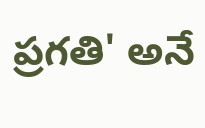ప్రగతి' అనే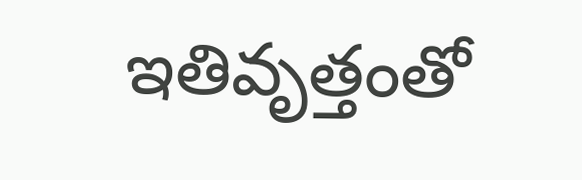ఇతివృత్తంతో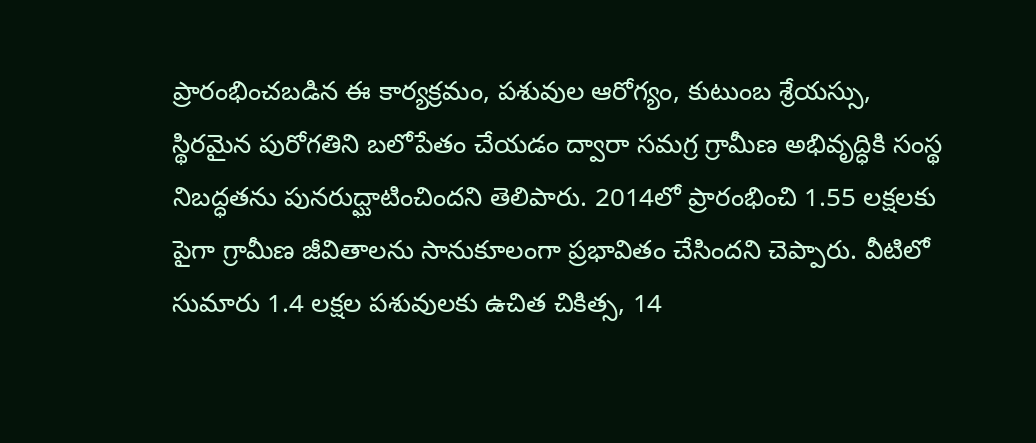ప్రారంభించబడిన ఈ కార్యక్రమం, పశువుల ఆరోగ్యం, కుటుంబ శ్రేయస్సు, స్థిరమైన పురోగతిని బలోపేతం చేయడం ద్వారా సమగ్ర గ్రామీణ అభివృద్ధికి సంస్థ నిబద్ధతను పునరుద్ఘాటించిందని తెలిపారు. 2014లో ప్రారంభించి 1.55 లక్షలకు పైగా గ్రామీణ జీవితాలను సానుకూలంగా ప్రభావితం చేసిందని చెప్పారు. వీటిలో సుమారు 1.4 లక్షల పశువులకు ఉచిత చికిత్స, 14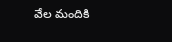వేల మందికి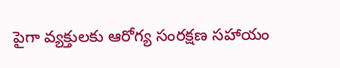పైగా వ్యక్తులకు ఆరోగ్య సంరక్షణ సహాయం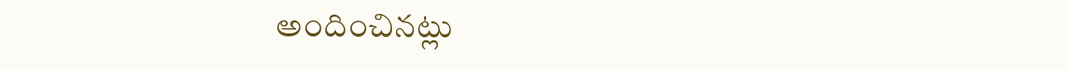అందించినట్లు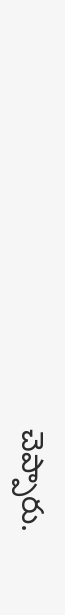చెప్పారు.